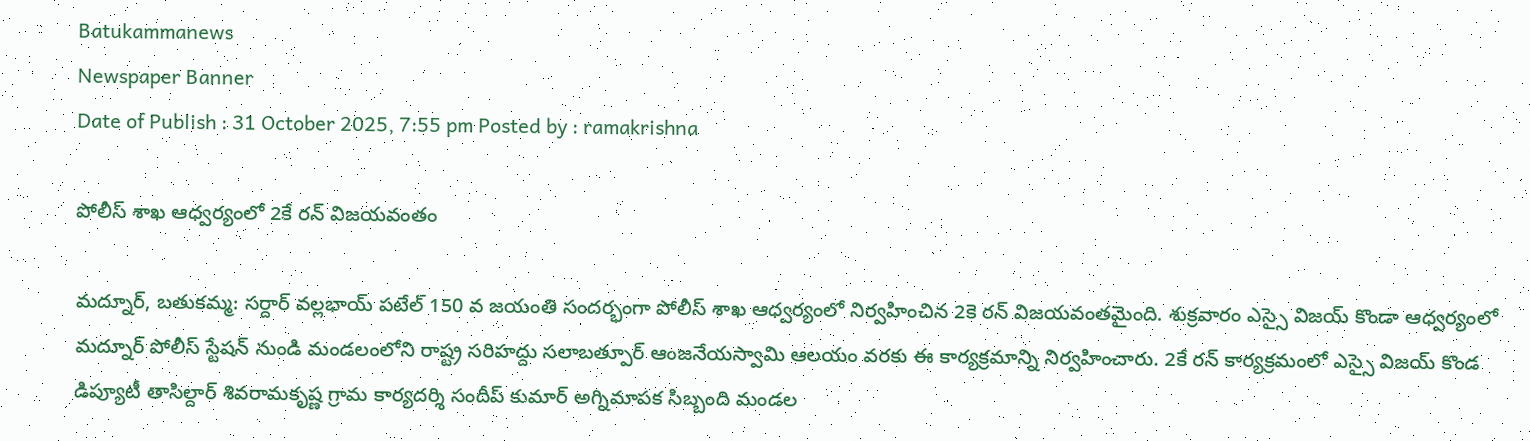Batukammanews
Newspaper Banner
Date of Publish : 31 October 2025, 7:55 pm Posted by : ramakrishna

పోలీస్ శాఖ ఆధ్వర్యంలో 2కే రన్ విజయవంతం

మద్నూర్, బతుకమ్మ: సర్దార్ వల్లభాయ్ పటేల్ 150 వ జయంతి సందర్భంగా పోలీస్ శాఖ ఆధ్వర్యంలో నిర్వహించిన 2కె రన్ విజయవంతమైంది. శుక్రవారం ఎస్సై విజయ్ కొండా ఆధ్వర్యంలో మద్నూర్ పోలీస్ స్టేషన్ నుండి మండలంలోని రాష్ట్ర సరిహద్దు సలాబత్పూర్ ఆంజనేయస్వామి ఆలయం వరకు ఈ కార్యక్రమాన్ని నిర్వహించారు. 2కే రన్ కార్యక్రమంలో ఎస్సై విజయ్ కొండ డిప్యూటీ తాసిల్దార్ శివరామకృష్ణ గ్రామ కార్యదర్శి సందీప్ కుమార్ అగ్నిమాపక సిబ్బంది మండల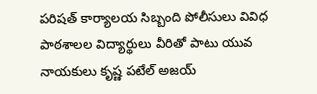పరిషత్ కార్యాలయ సిబ్బంది పోలీసులు వివిధ పాఠశాలల విద్యార్థులు వీరితో పాటు యువ నాయకులు కృష్ణ పటేల్ అజయ్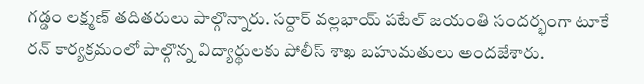గడ్డం లక్ష్మణ్ తదితరులు పాల్గొన్నారు. సర్దార్ వల్లభాయ్ పటేల్ జయంతి సందర్భంగా టూకే రన్ కార్యక్రమంలో పాల్గొన్న విద్యార్థులకు పోలీస్ శాఖ బహుమతులు అందజేశారు.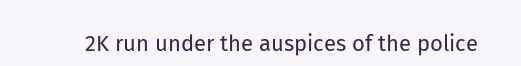2K run under the auspices of the police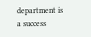department is a success